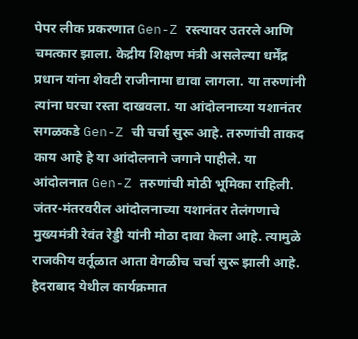पेपर लीक प्रकरणात Gen-Z रस्त्यावर उतरले आणि चमत्कार झाला. केद्रीय शिक्षण मंत्री असलेल्या धर्मेंद्र प्रधान यांना शेवटी राजीनामा द्यावा लागला. या तरुणांनी त्यांना घरचा रस्ता दाखवला. या आंदोलनाच्या यशानंतर सगळकडे Gen-Z ची चर्चा सुरू आहे. तरुणांची ताकद काय आहे हे या आंदोलनाने जगाने पाहीले. या आंदोलनात Gen-Z तरुणांची मोठी भूमिका राहिली. जंतर-मंतरवरील आंदोलनाच्या यशानंतर तेलंगणाचे मुख्यमंत्री रेवंत रेड्डी यांनी मोठा दावा केला आहे. त्यामुळे राजकीय वर्तूळात आता वेगळीच चर्चा सुरू झाली आहे.
हैदराबाद येथील कार्यक्रमात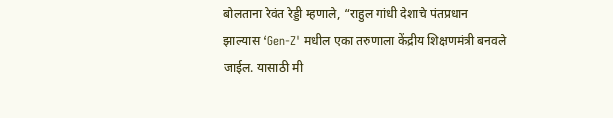बोलताना रेवंत रेड्डी म्हणाले, “राहुल गांधी देशाचे पंतप्रधान झाल्यास ‘Gen-Z' मधील एका तरुणाला केंद्रीय शिक्षणमंत्री बनवले जाईल. यासाठी मी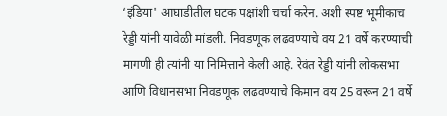‘इंडिया' आघाडीतील घटक पक्षांशी चर्चा करेन. अशी स्पष्ट भूमीकाच रेड्डी यांनी यावेळी मांडली. निवडणूक लढवण्याचे वय 21 वर्षे करण्याची मागणी ही त्यांनी या निमित्ताने केली आहे. रेवंत रेड्डी यांनी लोकसभा आणि विधानसभा निवडणूक लढवण्याचे किमान वय 25 वरून 21 वर्षे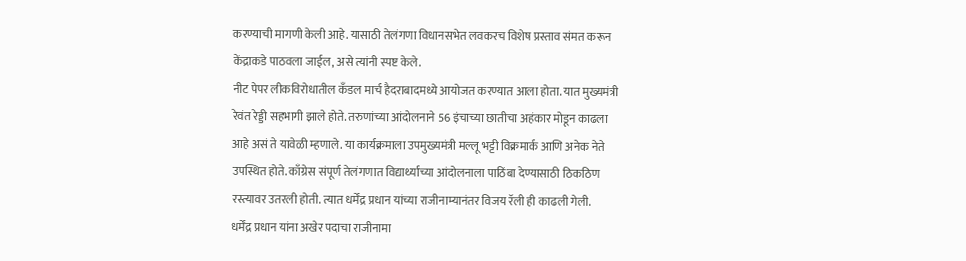करण्याची मागणी केली आहे. यासाठी तेलंगणा विधानसभेत लवकरच विशेष प्रस्ताव संमत करून केंद्राकडे पाठवला जाईल, असे त्यांनी स्पष्ट केले.
नीट पेपर लीकविरोधातील कँडल मार्च हैदराबादमध्ये आयोजत करण्यात आला होता. यात मुख्यमंत्री रेवंत रेड्डी सहभागी झाले होते. तरुणांच्या आंदोलनाने 56 इंचाच्या छातीचा अहंकार मोडून काढला आहे असं ते यावेळी म्हणाले. या कार्यक्रमाला उपमुख्यमंत्री मल्लू भट्टी विक्रमार्क आणि अनेक नेते उपस्थित होते. काँग्रेस संपूर्ण तेलंगणात विद्यार्थ्यांच्या आंदोलनाला पाठिंबा देण्यासाठी ठिकठिण रस्त्यावर उतरली होती. त्यात धर्मेंद्र प्रधान यांच्या राजीनाम्यानंतर विजय रॅली ही काढली गेली.
धर्मेंद्र प्रधान यांना अखेर पदाचा राजीनामा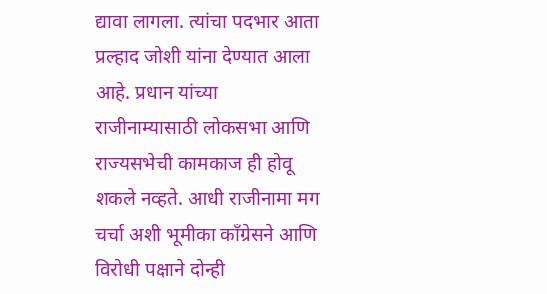द्यावा लागला. त्यांचा पदभार आता प्रल्हाद जोशी यांना देण्यात आला आहे. प्रधान यांच्या राजीनाम्यासाठी लोकसभा आणि राज्यसभेची कामकाज ही होवू शकले नव्हते. आधी राजीनामा मग चर्चा अशी भूमीका काँग्रेसने आणि विरोधी पक्षाने दोन्ही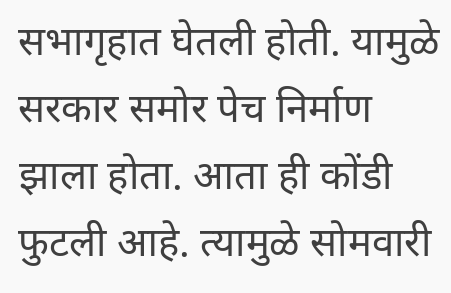सभागृहात घेतली होती. यामुळे सरकार समोर पेच निर्माण झाला होता. आता ही कोंडी फुटली आहे. त्यामुळे सोमवारी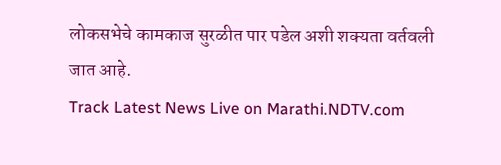लोकसभेचे कामकाज सुरळीत पार पडेल अशी शक्यता वर्तवली जात आहे.
Track Latest News Live on Marathi.NDTV.com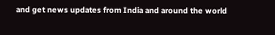and get news updates from India and around the world